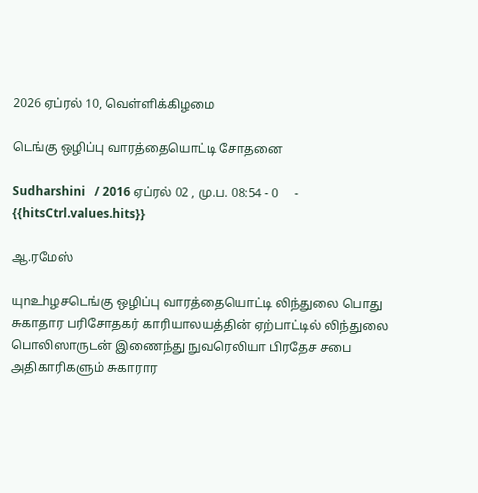2026 ஏப்ரல் 10, வெள்ளிக்கிழமை

டெங்கு ஒழிப்பு வாரத்தையொட்டி சோதனை

Sudharshini   / 2016 ஏப்ரல் 02 , மு.ப. 08:54 - 0     - {{hitsCtrl.values.hits}}

ஆ.ரமேஸ்

யுnஉhழசடெங்கு ஒழிப்பு வாரத்தையொட்டி லிந்துலை பொது சுகாதார பரிசோதகர் காரியாலயத்தின் ஏற்பாட்டில் லிந்துலை பொலிஸாருடன் இணைந்து நுவரெலியா பிரதேச சபை அதிகாரிகளும் சுகாரார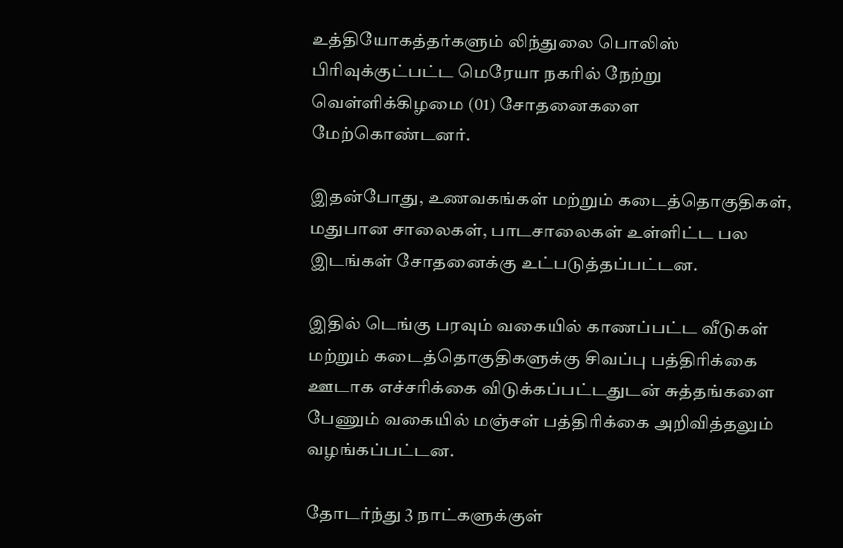உத்தியோகத்தர்களும் லிந்துலை பொலிஸ் பிரிவுக்குட்பட்ட மெரேயா நகரில் நேற்று வெள்ளிக்கிழமை (01) சோதனைகளை மேற்கொண்டனர்.

இதன்போது, உணவகங்கள் மற்றும் கடைத்தொகுதிகள், மதுபான சாலைகள், பாடசாலைகள் உள்ளிட்ட பல இடங்கள் சோதனைக்கு உட்படுத்தப்பட்டன.

இதில் டெங்கு பரவும் வகையில் காணப்பட்ட வீடுகள் மற்றும் கடைத்தொகுதிகளுக்கு சிவப்பு பத்திரிக்கை ஊடாக எச்சரிக்கை விடுக்கப்பட்டதுடன் சுத்தங்களை பேணும் வகையில் மஞ்சள் பத்திரிக்கை அறிவித்தலும் வழங்கப்பட்டன.

தோடர்ந்து 3 நாட்களுக்குள்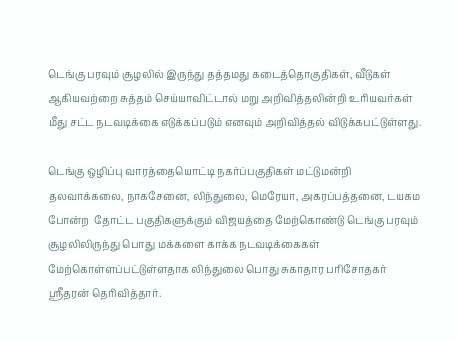டெங்கு பரவும் சூழலில் இருந்து தத்தமது கடைத்தொகுதிகள், வீடுகள் ஆகியவற்றை சுத்தம் செய்யாவிட்டால் மறு அறிவித்தலின்றி உரியவர்கள் மீது சட்ட நடவடிக்கை எடுக்கப்படும் எனவும் அறிவித்தல் விடுக்கபட்டுள்ளது.

டெங்கு ஒழிப்பு வாரத்தையொட்டி நகர்ப்பகுதிகள் மட்டுமன்றி தலவாக்கலை, நாகசேனை, லிந்துலை, மெரேயா, அகரப்பத்தனை, டயகம போன்ற  தோட்ட பகுதிகளுக்கும் விஜயத்தை மேற்கொண்டு டெங்கு பரவும் சூழலிலிருந்து பொது மக்களை காக்க நடவடிக்கைகள் மேற்கொள்ளப்பட்டுள்ளதாக லிந்துலை பொது சுகாதார பரிசோதகர் ஸ்ரீதரன் தெரிவித்தார்.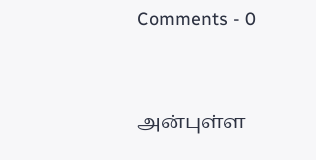Comments - 0


அன்புள்ள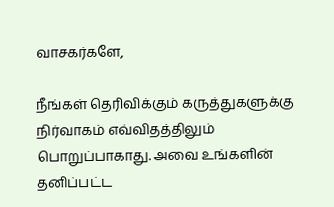வாசகர்களே,

நீங்கள் தெரிவிக்கும் கருத்துகளுக்கு நிர்வாகம் எவ்விதத்திலும் பொறுப்பாகாது. அவை உங்களின் தனிப்பட்ட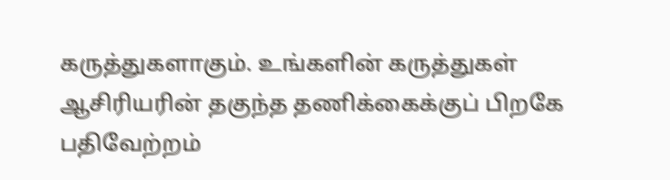கருத்துகளாகும். உங்களின் கருத்துகள் ஆசிரியரின் தகுந்த தணிக்கைக்குப் பிறகே பதிவேற்றம்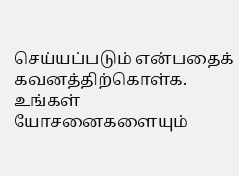செய்யப்படும் என்பதைக் கவனத்திற்கொள்க. உங்கள் யோசனைகளையும்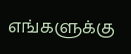எங்களுக்கு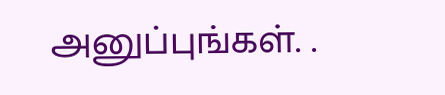அனுப்புங்கள். .